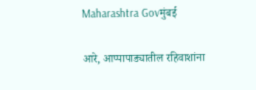Maharashtra Govमुंबई

आरे, आप्पापाड्यातील रहिवाशांना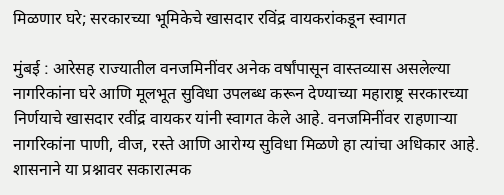मिळणार घरे; सरकारच्या भूमिकेचे खासदार रविंद्र वायकरांकडून स्वागत

मुंबई : आरेसह राज्यातील वनजमिनींवर अनेक वर्षांपासून वास्तव्यास असलेल्या नागरिकांना घरे आणि मूलभूत सुविधा उपलब्ध करून देण्याच्या महाराष्ट्र सरकारच्या निर्णयाचे खासदार रवींद्र वायकर यांनी स्वागत केले आहे. वनजमिनींवर राहणाऱ्या नागरिकांना पाणी, वीज, रस्ते आणि आरोग्य सुविधा मिळणे हा त्यांचा अधिकार आहे. शासनाने या प्रश्नावर सकारात्मक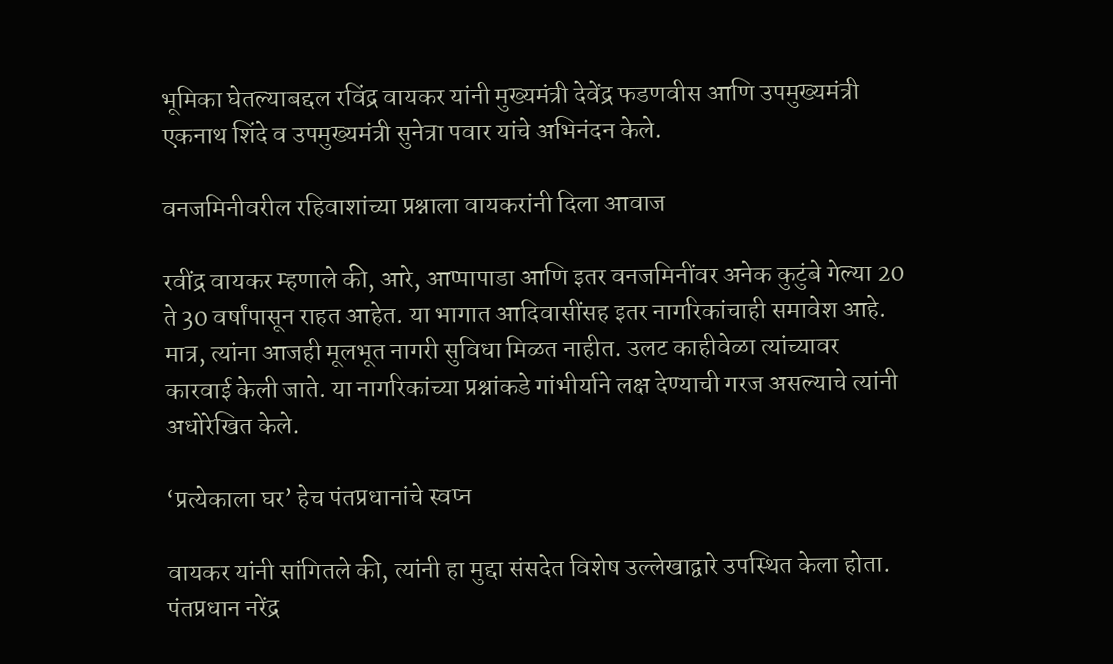भूमिका घेतल्याबद्दल रविंद्र वायकर यांनी मुख्यमंत्री देवेंद्र फडणवीस आणि उपमुख्यमंत्री एकनाथ शिंदे व उपमुख्यमंत्री सुनेत्रा पवार यांचे अभिनंदन केले.

वनजमिनीवरील रहिवाशांच्या प्रश्नाला वायकरांनी दिला आवाज

रवींद्र वायकर म्हणाले की, आरे, आप्पापाडा आणि इतर वनजमिनींवर अनेक कुटुंबे गेल्या 20 ते 30 वर्षांपासून राहत आहेत. या भागात आदिवासींसह इतर नागरिकांचाही समावेश आहे. मात्र, त्यांना आजही मूलभूत नागरी सुविधा मिळत नाहीत. उलट काहीवेळा त्यांच्यावर कारवाई केली जाते. या नागरिकांच्या प्रश्नांकडे गांभीर्याने लक्ष देण्याची गरज असल्याचे त्यांनी अधोरेखित केले.

‘प्रत्येकाला घर’ हेच पंतप्रधानांचे स्वप्न

वायकर यांनी सांगितले की, त्यांनी हा मुद्दा संसदेत विशेष उल्लेखाद्वारे उपस्थित केला होता. पंतप्रधान नरेंद्र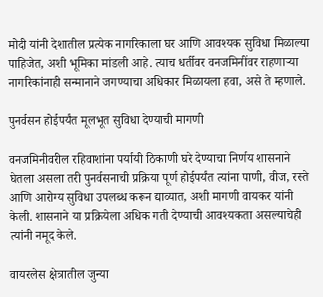मोदी यांनी देशातील प्रत्येक नागरिकाला घर आणि आवश्यक सुविधा मिळाल्या पाहिजेत, अशी भूमिका मांडली आहे. त्याच धर्तीवर वनजमिनींवर राहणाऱ्या नागरिकांनाही सन्मानाने जगण्याचा अधिकार मिळायला हवा, असे ते म्हणाले.

पुनर्वसन होईपर्यंत मूलभूत सुविधा देण्याची मागणी

वनजमिनीवरील रहिवाशांना पर्यायी ठिकाणी घरे देण्याचा निर्णय शासनाने घेतला असला तरी पुनर्वसनाची प्रक्रिया पूर्ण होईपर्यंत त्यांना पाणी, वीज, रस्ते आणि आरोग्य सुविधा उपलब्ध करून द्याव्यात, अशी मागणी वायकर यांनी केली. शासनाने या प्रक्रियेला अधिक गती देण्याची आवश्यकता असल्याचेही त्यांनी नमूद केले.

वायरलेस क्षेत्रातील जुन्या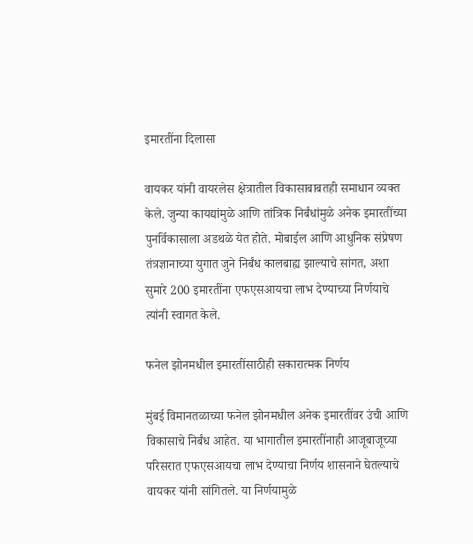इमारतींना दिलासा

वायकर यांनी वायरलेस क्षेत्रातील विकासाबाबतही समाधान व्यक्त केले. जुन्या कायद्यांमुळे आणि तांत्रिक निर्बंधांमुळे अनेक इमारतींच्या पुनर्विकासाला अडथळे येत होते. मोबाईल आणि आधुनिक संप्रेषण तंत्रज्ञानाच्या युगात जुने निर्बंध कालबाह्य झाल्याचे सांगत, अशा सुमारे 200 इमारतींना एफएसआयचा लाभ देण्याच्या निर्णयाचे त्यांनी स्वागत केले.

फनेल झोनमधील इमारतींसाठीही सकारात्मक निर्णय

मुंबई विमानतळाच्या फनेल झोनमधील अनेक इमारतींवर उंची आणि विकासाचे निर्बंध आहेत. या भागातील इमारतींनाही आजूबाजूच्या परिसरात एफएसआयचा लाभ देण्याचा निर्णय शासनाने घेतल्याचे वायकर यांनी सांगितले. या निर्णयामुळे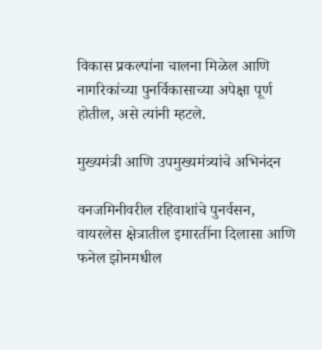विकास प्रकल्पांना चालना मिळेल आणि नागरिकांच्या पुनर्विकासाच्या अपेक्षा पूर्ण होतील, असे त्यांनी म्हटले.

मुख्यमंत्री आणि उपमुख्यमंत्र्यांचे अभिनंदन

वनजमिनीवरील रहिवाशांचे पुनर्वसन, वायरलेस क्षेत्रातील इमारतींना दिलासा आणि फनेल झोनमधील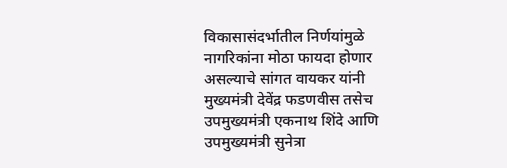विकासासंदर्भातील निर्णयांमुळे नागरिकांना मोठा फायदा होणार असल्याचे सांगत वायकर यांनी मुख्यमंत्री देवेंद्र फडणवीस तसेच उपमुख्यमंत्री एकनाथ शिंदे आणि उपमुख्यमंत्री सुनेत्रा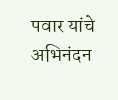पवार यांचे अभिनंदन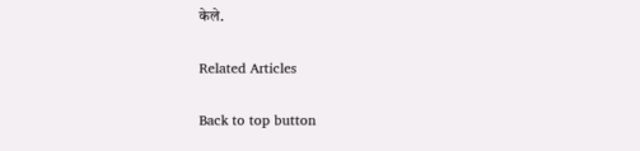केले.

Related Articles

Back to top button